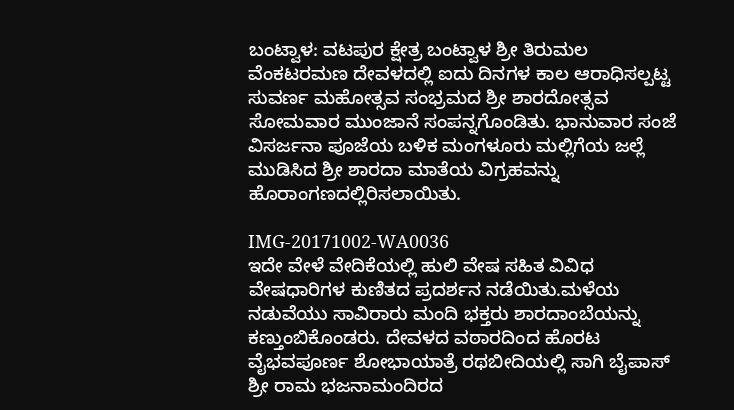ಬಂಟ್ವಾಳ: ವಟಪುರ ಕ್ಷೇತ್ರ ಬಂಟ್ವಾಳ ಶ್ರೀ ತಿರುಮಲ ವೆಂಕಟರಮಣ ದೇವಳದಲ್ಲಿ ಐದು ದಿನಗಳ ಕಾಲ ಆರಾಧಿಸಲ್ಪಟ್ಟ ಸುವರ್ಣ ಮಹೋತ್ಸವ ಸಂಭ್ರಮದ ಶ್ರೀ ಶಾರದೋತ್ಸವ ಸೋಮವಾರ ಮುಂಜಾನೆ ಸಂಪನ್ನಗೊಂಡಿತು. ಭಾನುವಾರ ಸಂಜೆ ವಿಸರ್ಜನಾ ಪೂಜೆಯ ಬಳಿಕ ಮಂಗಳೂರು ಮಲ್ಲಿಗೆಯ ಜಲ್ಲೆ ಮುಡಿಸಿದ ಶ್ರೀ ಶಾರದಾ ಮಾತೆಯ ವಿಗ್ರಹವನ್ನು ಹೊರಾಂಗಣದಲ್ಲಿರಿಸಲಾಯಿತು.

IMG-20171002-WA0036
ಇದೇ ವೇಳೆ ವೇದಿಕೆಯಲ್ಲಿ ಹುಲಿ ವೇಷ ಸಹಿತ ವಿವಿಧ ವೇಷಧಾರಿಗಳ ಕುಣಿತದ ಪ್ರದರ್ಶನ ನಡೆಯಿತು.ಮಳೆಯ ನಡುವೆಯು ಸಾವಿರಾರು ಮಂದಿ ಭಕ್ತರು ಶಾರದಾಂಬೆಯನ್ನು ಕಣ್ತುಂಬಿಕೊಂಡರು. ದೇವಳದ ವಠಾರದಿಂದ ಹೊರಟ ವೈಭವಪೂರ್ಣ ಶೋಭಾಯಾತ್ರೆ ರಥಬೀದಿಯಲ್ಲಿ ಸಾಗಿ ಬೈಪಾಸ್ ಶ್ರೀ ರಾಮ ಭಜನಾಮಂದಿರದ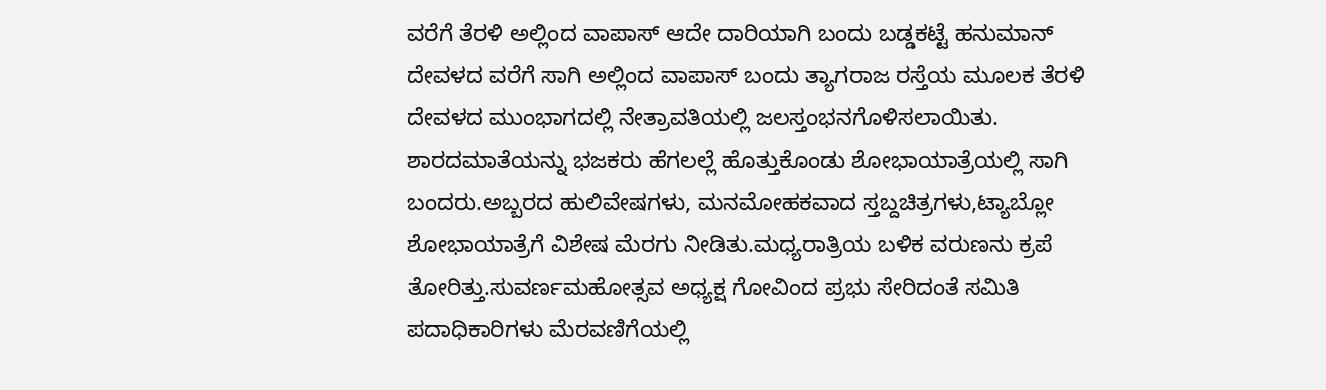ವರೆಗೆ ತೆರಳಿ ಅಲ್ಲಿಂದ ವಾಪಾಸ್ ಆದೇ ದಾರಿಯಾಗಿ ಬಂದು ಬಡ್ಡಕಟ್ಟೆ ಹನುಮಾನ್ ದೇವಳದ ವರೆಗೆ ಸಾಗಿ ಅಲ್ಲಿಂದ ವಾಪಾಸ್ ಬಂದು ತ್ಯಾಗರಾಜ ರಸ್ತೆಯ ಮೂಲಕ ತೆರಳಿ ದೇವಳದ ಮುಂಭಾಗದಲ್ಲಿ ನೇತ್ರಾವತಿಯಲ್ಲಿ ಜಲಸ್ತಂಭನಗೊಳಿಸಲಾಯಿತು.
ಶಾರದಮಾತೆಯನ್ನು ಭಜಕರು ಹೆಗಲಲ್ಲೆ ಹೊತ್ತುಕೊಂಡು ಶೋಭಾಯಾತ್ರೆಯಲ್ಲಿ ಸಾಗಿ ಬಂದರು.ಅಬ್ಬರದ ಹುಲಿವೇಷಗಳು, ಮನಮೋಹಕವಾದ ಸ್ತಬ್ದಚಿತ್ರಗಳು,ಟ್ಯಾಬ್ಲೋ ಶೋಭಾಯಾತ್ರೆಗೆ ವಿಶೇಷ ಮೆರಗು ನೀಡಿತು.ಮಧ್ಯರಾತ್ರಿಯ ಬಳಿಕ ವರುಣನು ಕ್ರಪೆ ತೋರಿತ್ತು.ಸುವರ್ಣಮಹೋತ್ಸವ ಅಧ್ಯಕ್ಷ ಗೋವಿಂದ ಪ್ರಭು ಸೇರಿದಂತೆ ಸಮಿತಿ ಪದಾಧಿಕಾರಿಗಳು ಮೆರವಣಿಗೆಯಲ್ಲಿ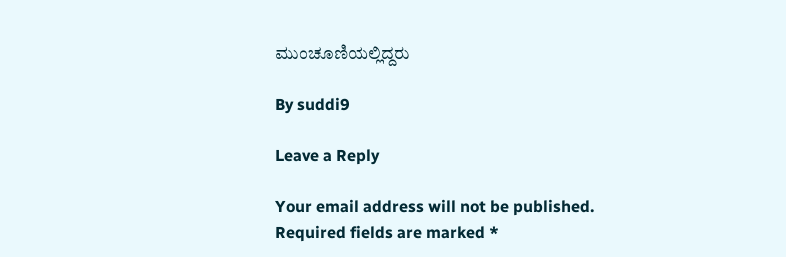ಮುಂಚೂಣಿಯಲ್ಲಿದ್ದರು

By suddi9

Leave a Reply

Your email address will not be published. Required fields are marked *